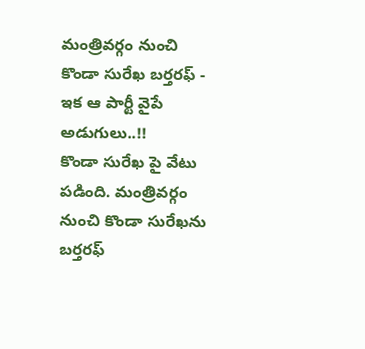మంత్రివర్గం నుంచి కొండా సురేఖ బర్తరఫ్ - ఇక ఆ పార్టీ వైపే అడుగులు..!!
కొండా సురేఖ పై వేటు పడింది. మంత్రివర్గం నుంచి కొండా సురేఖను బర్తరఫ్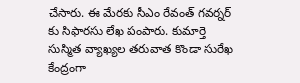చేసారు. ఈ మేరకు సీఎం రేవంత్ గవర్నర్ కు సిఫారసు లేఖ పంపారు. కుమార్తె సుస్మిత వ్యాఖ్యల తరువాత కొండా సురేఖ కేంద్రంగా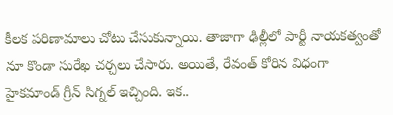కీలక పరిణామాలు చోటు చేసుకున్నాయి. తాజాగా ఢిల్లీలో పార్టీ నాయకత్వంతో నూ కొండా సురేఖ చర్చలు చేసారు. అయితే, రేవంత్ కోరిన విధంగా హైకమాండ్ గ్రీన్ సిగ్నల్ ఇచ్చింది. ఇక..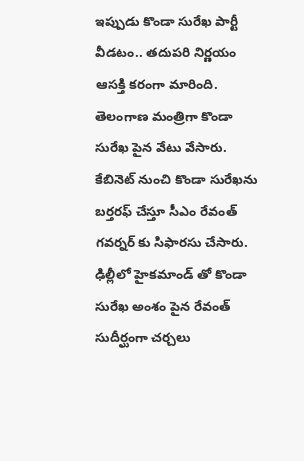ఇప్పుడు కొండా సురేఖ పార్టీ వీడటం.. తదుపరి నిర్ణయం ఆసక్తి కరంగా మారింది.
తెలంగాణ మంత్రిగా కొండా సురేఖ పైన వేటు వేసారు. కేబినెట్ నుంచి కొండా సురేఖను బర్తరఫ్ చేస్తూ సీఎం రేవంత్ గవర్నర్ కు సిఫారసు చేసారు. ఢిల్లీలో హైకమాండ్ తో కొండా సురేఖ అంశం పైన రేవంత్ సుదీర్ఘంగా చర్చలు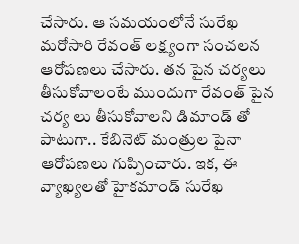చేసారు. ఆ సమయంలోనే సురేఖ మరోసారి రేవంత్ లక్ష్యంగా సంచలన ఆరోపణలు చేసారు. తన పైన చర్యలు తీసుకోవాలంటే ముందుగా రేవంత్ పైన చర్య లు తీసుకోవాలని డిమాండ్ తో పాటుగా.. కేబినెట్ మంత్రుల పైనా ఆరోపణలు గుప్పించారు. ఇక, ఈ వ్యాఖ్యలతో హైకమాండ్ సురేఖ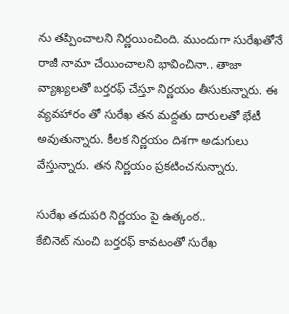ను తప్పించాలని నిర్ణయించింది. ముందుగా సురేఖతోనే రాజీ నామా చేయించాలని భావించినా.. తాజా వ్యాఖ్యలతో బర్తరఫ్ చేస్తూ నిర్ణయం తీసుకున్నారు. ఈ వ్యవహారం తో సురేఖ తన మద్దతు దారులతో భేటీ అవుతున్నారు. కీలక నిర్ణయం దిశగా అడుగులు వేస్తున్నారు. తన నిర్ణయం ప్రకటించనున్నారు.

సురేఖ తదుపరి నిర్ణయం పై ఉత్కంఠ..
కేబినెట్ నుంచి బర్తరఫ్ కావటంతో సురేఖ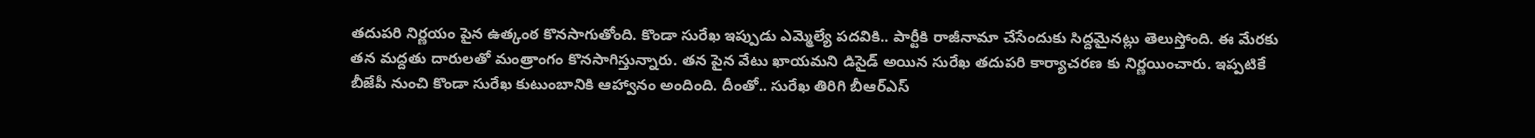తదుపరి నిర్ణయం పైన ఉత్కంఠ కొనసాగుతోంది. కొండా సురేఖ ఇప్పుడు ఎమ్మెల్యే పదవికి.. పార్టీకి రాజీనామా చేసేందుకు సిద్దమైనట్లు తెలుస్తోంది. ఈ మేరకు తన మద్దతు దారులతో మంత్రాంగం కొనసాగిస్తున్నారు. తన పైన వేటు ఖాయమని డిసైడ్ అయిన సురేఖ తదుపరి కార్యాచరణ కు నిర్ణయించారు. ఇప్పటికే బీజేపీ నుంచి కొండా సురేఖ కుటుంబానికి ఆహ్వానం అందింది. దీంతో.. సురేఖ తిరిగి బీఆర్ఎస్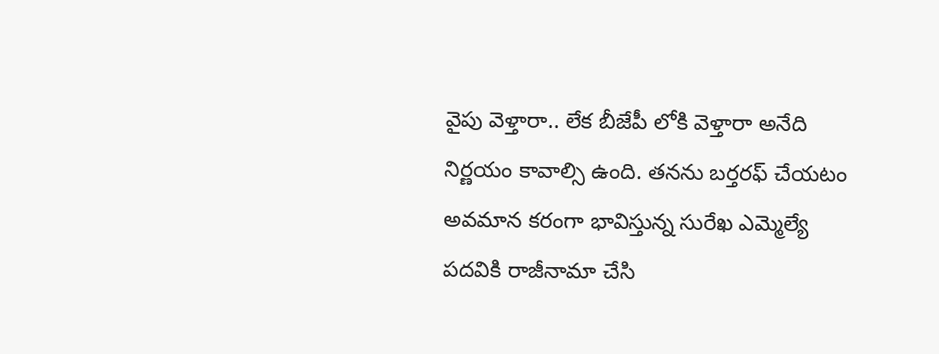వైపు వెళ్తారా.. లేక బీజేపీ లోకి వెళ్తారా అనేది నిర్ణయం కావాల్సి ఉంది. తనను బర్తరఫ్ చేయటం అవమాన కరంగా భావిస్తున్న సురేఖ ఎమ్మెల్యే పదవికి రాజీనామా చేసి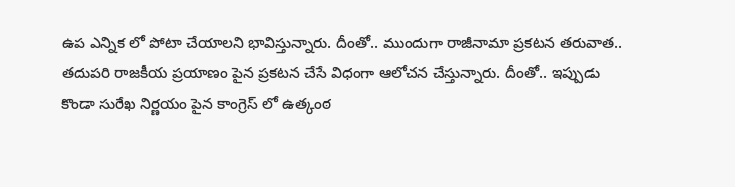ఉప ఎన్నిక లో పోటా చేయాలని భావిస్తున్నారు. దీంతో.. ముందుగా రాజీనామా ప్రకటన తరువాత.. తదుపరి రాజకీయ ప్రయాణం పైన ప్రకటన చేసే విధంగా ఆలోచన చేస్తున్నారు. దీంతో.. ఇప్పుడు కొండా సురేఖ నిర్ణయం పైన కాంగ్రెస్ లో ఉత్కంఠ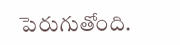పెరుగుతోంది.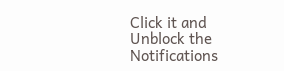Click it and Unblock the Notifications